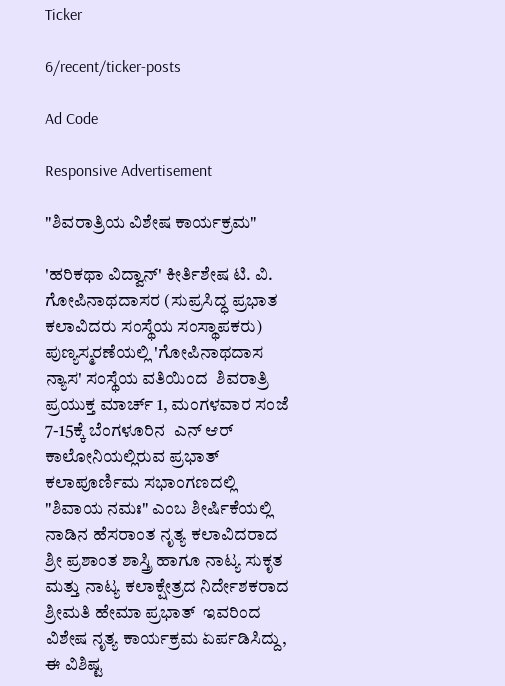Ticker

6/recent/ticker-posts

Ad Code

Responsive Advertisement

"ಶಿವರಾತ್ರಿಯ ವಿಶೇಷ ಕಾರ್ಯಕ್ರಮ"

'ಹರಿಕಥಾ ವಿದ್ವಾನ್' ಕೀರ್ತಿಶೇಷ ಟಿ. ವಿ. ಗೋಪಿನಾಥದಾಸರ (ಸುಪ್ರಸಿದ್ಧ ಪ್ರಭಾತ ಕಲಾವಿದರು ಸಂಸ್ಥೆಯ ಸಂಸ್ಥಾಪಕರು) ಪುಣ್ಯಸ್ಮರಣೆಯಲ್ಲಿ 'ಗೋಪಿನಾಥದಾಸ ನ್ಯಾಸ' ಸಂಸ್ಥೆಯ ವತಿಯಿಂದ  ಶಿವರಾತ್ರಿ ಪ್ರಯುಕ್ತ ಮಾರ್ಚ್ 1, ಮಂಗಳವಾರ ಸಂಜೆ 7-15ಕ್ಕೆ ಬೆಂಗಳೂರಿನ  ಎನ್ ಆರ್ ಕಾಲೋನಿಯಲ್ಲಿರುವ ಪ್ರಭಾತ್ ಕಲಾಪೂರ್ಣಿಮ ಸಭಾಂಗಣದಲ್ಲಿ  "ಶಿವಾಯ ನಮಃ" ಎಂಬ ಶೀರ್ಷಿಕೆಯಲ್ಲಿ ನಾಡಿನ ಹೆಸರಾಂತ ನೃತ್ಯ ಕಲಾವಿದರಾದ ಶ್ರೀ ಪ್ರಶಾಂತ ಶಾಸ್ತ್ರಿ ಹಾಗೂ ನಾಟ್ಯ ಸುಕೃತ ಮತ್ತು ನಾಟ್ಯ ಕಲಾಕ್ಷೇತ್ರದ ನಿರ್ದೇಶಕರಾದ ಶ್ರೀಮತಿ ಹೇಮಾ ಪ್ರಭಾತ್  ಇವರಿಂದ ವಿಶೇಷ ನೃತ್ಯ ಕಾರ್ಯಕ್ರಮ ಏರ್ಪಡಿಸಿದ್ದು, ಈ ವಿಶಿಷ್ಟ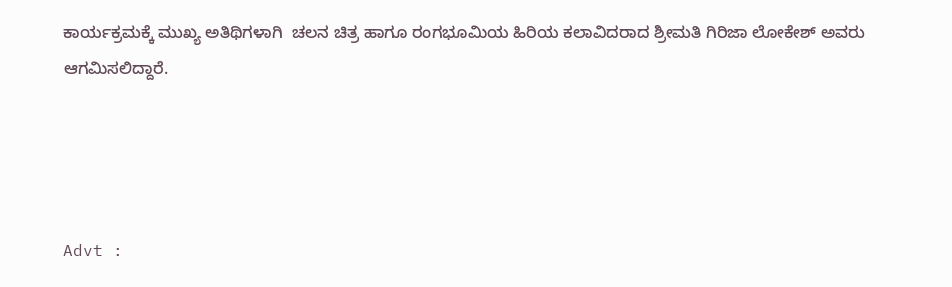ಕಾರ್ಯಕ್ರಮಕ್ಕೆ ಮುಖ್ಯ ಅತಿಥಿಗಳಾಗಿ  ಚಲನ ಚಿತ್ರ ಹಾಗೂ ರಂಗಭೂಮಿಯ ಹಿರಿಯ ಕಲಾವಿದರಾದ ಶ್ರೀಮತಿ ಗಿರಿಜಾ ಲೋಕೇಶ್ ಅವರು ಆಗಮಿಸಲಿದ್ದಾರೆ.




Advt :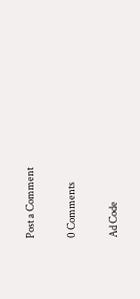Post a Comment

0 Comments

Ad Code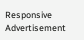Responsive Advertisement